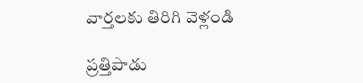వార్తలకు తిరిగి వెళ్లండి

ప్రత్తిపాడు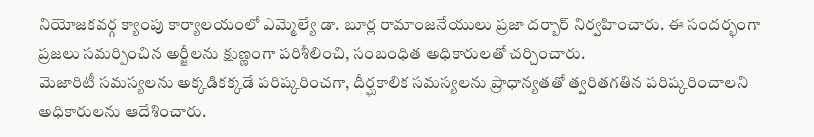నియోజకవర్గ క్యాంపు కార్యాలయంలో ఎమ్మెల్యే డా. బూర్ల రామాంజనేయులు ప్రజా దర్బార్ నిర్వహించారు. ఈ సందర్భంగా ప్రజలు సమర్పించిన అర్జీలను క్షుణ్ణంగా పరిశీలించి, సంబంధిత అధికారులతో చర్చించారు.
మెజారిటీ సమస్యలను అక్కడికక్కడే పరిష్కరించగా, దీర్ఘకాలిక సమస్యలను ప్రాధాన్యతతో త్వరితగతిన పరిష్కరించాలని అధికారులను ఆదేశించారు.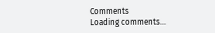Comments
Loading comments...